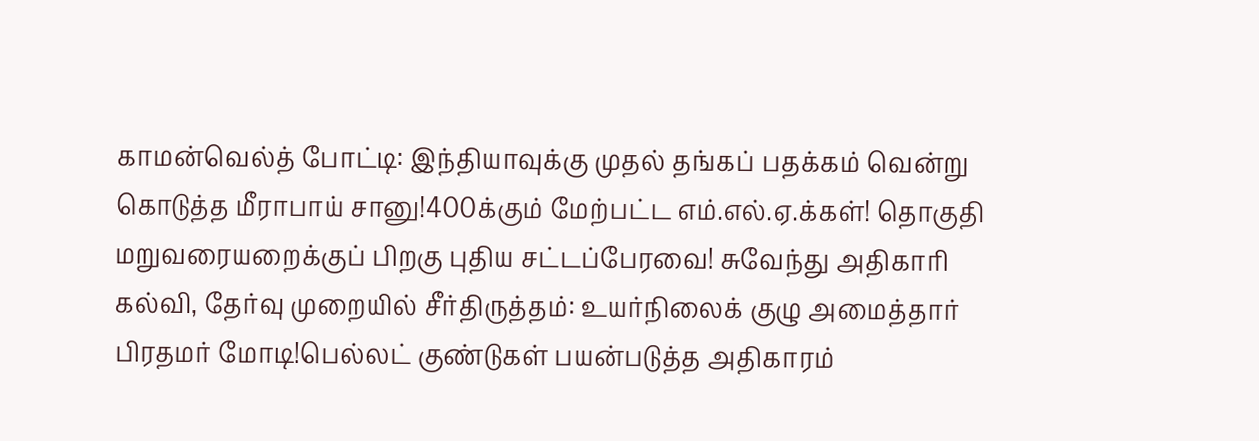காமன்வெல்த் போட்டி: இந்தியாவுக்கு முதல் தங்கப் பதக்கம் வென்று கொடுத்த மீராபாய் சானு!400க்கும் மேற்பட்ட எம்.எல்.ஏ.க்கள்! தொகுதி மறுவரையறைக்குப் பிறகு புதிய சட்டப்பேரவை! சுவேந்து அதிகாரி கல்வி, தேர்வு முறையில் சீர்திருத்தம்: உயர்நிலைக் குழு அமைத்தார் பிரதமர் மோடி!பெல்லட் குண்டுகள் பயன்படுத்த அதிகாரம்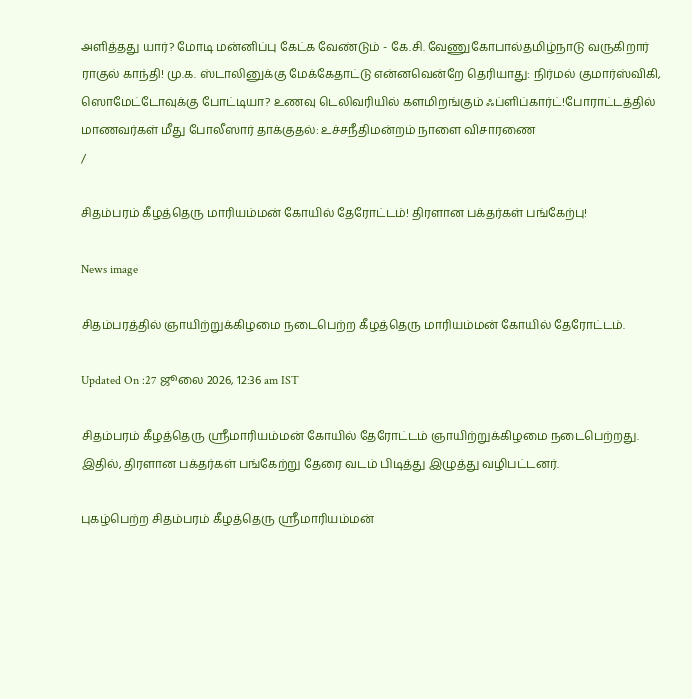அளித்தது யார்? மோடி மன்னிப்பு கேட்க வேண்டும் - கே.சி. வேணுகோபால்தமிழ்நாடு வருகிறார் ராகுல் காந்தி! மு.க. ஸ்டாலினுக்கு மேக்கேதாட்டு என்னவென்றே தெரியாது: நிர்மல் குமார்ஸ்விகி, ஸொமேட்டோவுக்கு போட்டியா? உணவு டெலிவரியில் களமிறங்கும் ஃப்ளிப்கார்ட்!போராட்டத்தில் மாணவர்கள் மீது போலீஸார் தாக்குதல்: உச்சநீதிமன்றம் நாளை விசாரணை
/

சிதம்பரம் கீழத்தெரு மாரியம்மன் கோயில் தேரோட்டம்! திரளான பக்தர்கள் பங்கேற்பு!

News image

சிதம்பரத்தில் ஞாயிற்றுக்கிழமை நடைபெற்ற கீழத்தெரு மாரியம்மன் கோயில் தேரோட்டம்.

Updated On :27 ஜூலை 2026, 12:36 am IST

சிதம்பரம் கீழத்தெரு ஸ்ரீமாரியம்மன் கோயில் தேரோட்டம் ஞாயிற்றுக்கிழமை நடைபெற்றது. இதில், திரளான பக்தர்கள் பங்கேற்று தேரை வடம் பிடித்து இழுத்து வழிபட்டனர்.

புகழ்பெற்ற சிதம்பரம் கீழத்தெரு ஸ்ரீமாரியம்மன்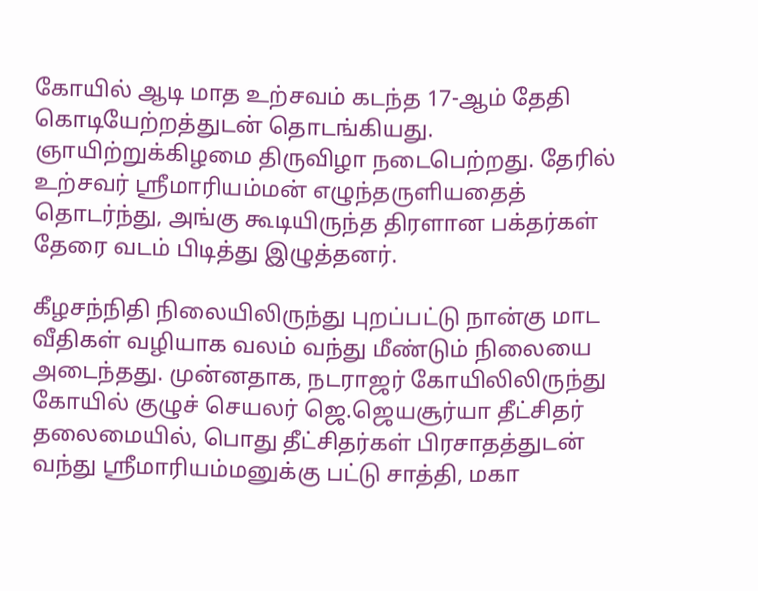கோயில் ஆடி மாத உற்சவம் கடந்த 17-ஆம் தேதி கொடியேற்றத்துடன் தொடங்கியது. ஞாயிற்றுக்கிழமை திருவிழா நடைபெற்றது. தேரில் உற்சவர் ஸ்ரீமாரியம்மன் எழுந்தருளியதைத் தொடர்ந்து, அங்கு கூடியிருந்த திரளான பக்தர்கள் தேரை வடம் பிடித்து இழுத்தனர்.

கீழசந்நிதி நிலையிலிருந்து புறப்பட்டு நான்கு மாட வீதிகள் வழியாக வலம் வந்து மீண்டும் நிலையை அடைந்தது. முன்னதாக, நடராஜர் கோயிலிலிருந்து கோயில் குழுச் செயலர் ஜெ.ஜெயசூர்யா தீட்சிதர் தலைமையில், பொது தீட்சிதர்கள் பிரசாதத்துடன் வந்து ஸ்ரீமாரியம்மனுக்கு பட்டு சாத்தி, மகா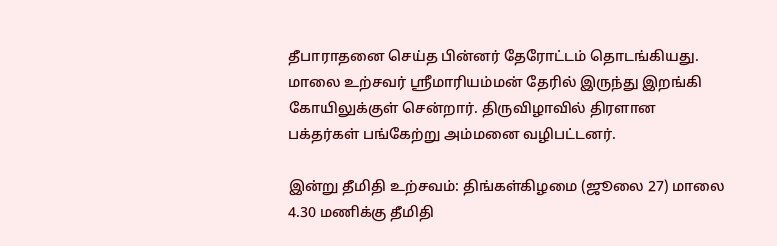தீபாராதனை செய்த பின்னர் தேரோட்டம் தொடங்கியது. மாலை உற்சவர் ஸ்ரீமாரியம்மன் தேரில் இருந்து இறங்கி கோயிலுக்குள் சென்றார். திருவிழாவில் திரளான பக்தர்கள் பங்கேற்று அம்மனை வழிபட்டனர்.

இன்று தீமிதி உற்சவம்: திங்கள்கிழமை (ஜூலை 27) மாலை 4.30 மணிக்கு தீமிதி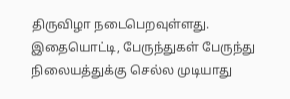திருவிழா நடைபெறவுள்ளது. இதையொட்டி, பேருந்துகள் பேருந்து நிலையத்துக்கு செல்ல முடியாது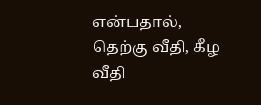என்பதால், தெற்கு வீதி, கீழ வீதி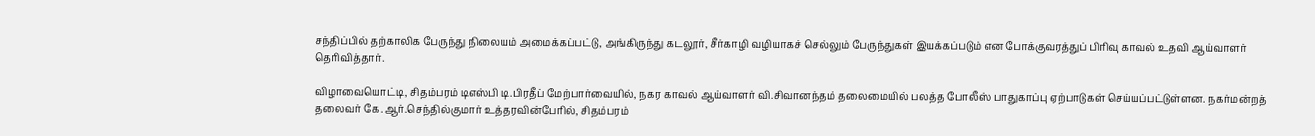சந்திப்பில் தற்காலிக பேருந்து நிலையம் அமைக்கப்பட்டு, அங்கிருந்து கடலூர், சீர்காழி வழியாகச் செல்லும் பேருந்துகள் இயக்கப்படும் என போக்குவரத்துப் பிரிவு காவல் உதவி ஆய்வாளர் தெரிவித்தார்.

விழாவையொட்டி, சிதம்பரம் டிஎஸ்பி டி.பிரதீப் மேற்பார்வையில், நகர காவல் ஆய்வாளர் வி.சிவானந்தம் தலைமையில் பலத்த போலீஸ் பாதுகாப்பு ஏற்பாடுகள் செய்யப்பட்டுள்ளன. நகர்மன்றத் தலைவர் கே.ஆர்.செந்தில்குமார் உத்தரவின்பேரில், சிதம்பரம்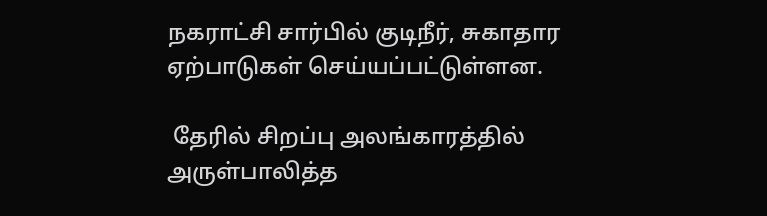நகராட்சி சார்பில் குடிநீர், சுகாதார ஏற்பாடுகள் செய்யப்பட்டுள்ளன.

 தேரில் சிறப்பு அலங்காரத்தில் அருள்பாலித்த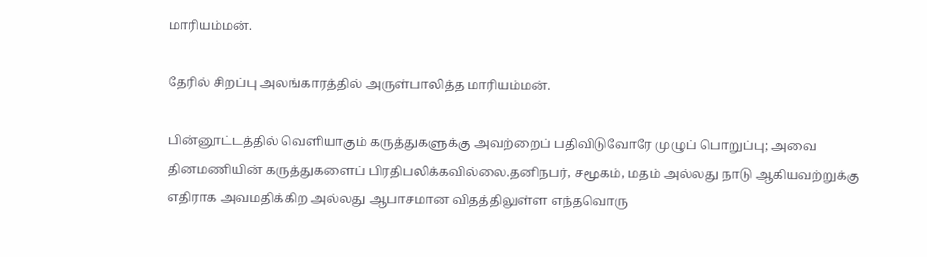மாரியம்மன்.

தேரில் சிறப்பு அலங்காரத்தில் அருள்பாலித்த மாரியம்மன்.

பின்னூட்டத்தில் வெளியாகும் கருத்துகளுக்கு அவற்றைப் பதிவிடுவோரே முழுப் பொறுப்பு; அவை தினமணியின் கருத்துகளைப் பிரதிபலிக்கவில்லை.தனிநபர், சமூகம், மதம் அல்லது நாடு ஆகியவற்றுக்கு எதிராக அவமதிக்கிற அல்லது ஆபாசமான விதத்திலுள்ள எந்தவொரு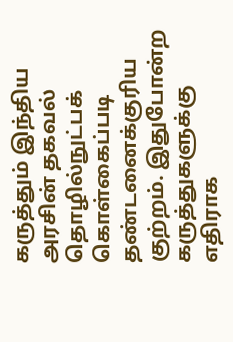கருத்தும் இந்திய அரசின் தகவல் தொழில்நுட்பக் கொள்கைப்படி தண்டனைக்குரிய குற்றம். இதுபோன்ற கருத்துகளுக்கு எதிராக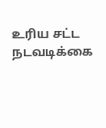உரிய சட்ட நடவடிக்கை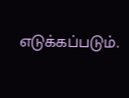எடுக்கப்படும்.